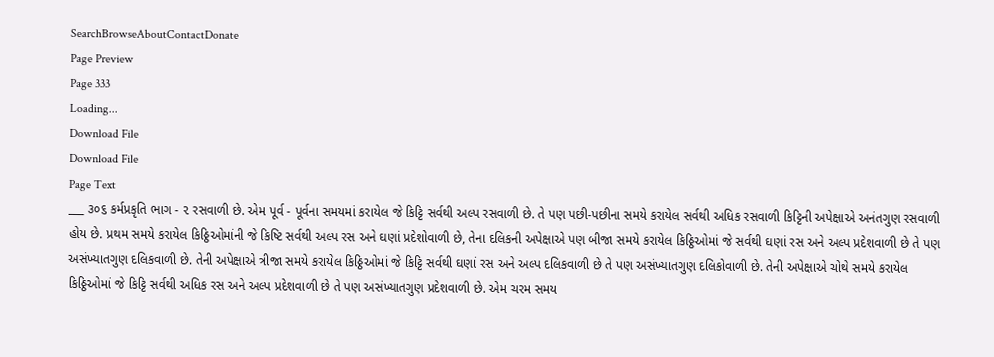SearchBrowseAboutContactDonate
Page Preview
Page 333
Loading...
Download File
Download File
Page Text
___ ૩૦૬ કર્મપ્રકૃતિ ભાગ - ૨ રસવાળી છે. એમ પૂર્વ - પૂર્વના સમયમાં કરાયેલ જે કિટ્ટિ સર્વથી અલ્પ રસવાળી છે. તે પણ પછી-પછીના સમયે કરાયેલ સર્વથી અધિક રસવાળી કિટ્ટિની અપેક્ષાએ અનંતગુણ રસવાળી હોય છે. પ્રથમ સમયે કરાયેલ કિઠ્ઠિઓમાંની જે કિષ્ટિ સર્વથી અલ્પ રસ અને ઘણાં પ્રદેશોવાળી છે, તેના દલિકની અપેક્ષાએ પણ બીજા સમયે કરાયેલ કિઠ્ઠિઓમાં જે સર્વથી ઘણાં રસ અને અલ્પ પ્રદેશવાળી છે તે પણ અસંખ્યાતગુણ દલિકવાળી છે. તેની અપેક્ષાએ ત્રીજા સમયે કરાયેલ કિઠ્ઠિઓમાં જે કિટ્ટિ સર્વથી ઘણાં રસ અને અલ્પ દલિકવાળી છે તે પણ અસંખ્યાતગુણ દલિકોવાળી છે. તેની અપેક્ષાએ ચોથે સમયે કરાયેલ કિઠ્ઠિઓમાં જે કિટ્ટિ સર્વથી અધિક રસ અને અલ્પ પ્રદેશવાળી છે તે પણ અસંખ્યાતગુણ પ્રદેશવાળી છે. એમ ચરમ સમય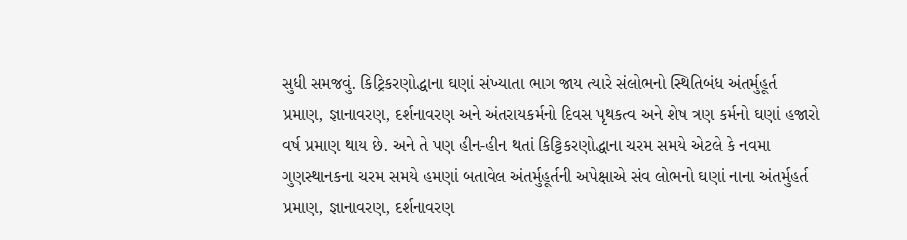સુધી સમજવું. કિટ્રિકરણોદ્ધાના ઘણાં સંખ્યાતા ભાગ જાય ત્યારે સંલોભનો સ્થિતિબંધ અંતર્મુહૂર્ત પ્રમાણ, જ્ઞાનાવરણ, દર્શનાવરણ અને અંતરાયકર્મનો દિવસ પૃથકત્વ અને શેષ ત્રણ કર્મનો ઘણાં હજારો વર્ષ પ્રમાણ થાય છે. અને તે પણ હીન-હીન થતાં કિટ્ટિકરણોદ્ધાના ચરમ સમયે એટલે કે નવમા ગુણસ્થાનકના ચરમ સમયે હમણાં બતાવેલ અંતર્મુહૂર્તની અપેક્ષાએ સંવ લોભનો ઘણાં નાના અંતર્મુહર્ત પ્રમાણ, જ્ઞાનાવરણ, દર્શનાવરણ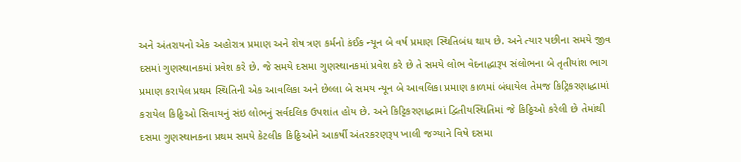અને અંતરાયનો એક અહોરાત્ર પ્રમાણ અને શેષ ત્રણ કર્મનો કંઈક ન્યૂન બે વર્ષ પ્રમાણ સ્થિતિબંધ થાય છે. અને ત્યાર પછીના સમયે જીવ દસમાં ગુણસ્થાનકમાં પ્રવેશ કરે છે. જે સમયે દસમા ગુણસ્થાનકમાં પ્રવેશ કરે છે તે સમયે લોભ વેદનાદ્ધારૂપ સંલોભના બે તૃતીયાંશ ભાગ પ્રમાણ કરાયેલ પ્રથમ સ્થિતિની એક આવલિકા અને છેલ્લા બે સમય ન્યૂન બે આવલિકા પ્રમાણ કાળમાં બંધાયેલ તેમજ કિટ્રિકરણાદ્ધામાં કરાયેલ કિઠ્ઠિઓ સિવાયનું સંઇ લોભનું સર્વદલિક ઉપશાંત હોય છે. અને કિટ્ટિકરણાદ્ધામાં દ્વિતીયસ્થિતિમાં જે કિઠ્ઠિઓ કરેલી છે તેમાંથી દસમા ગુણસ્થાનકના પ્રથમ સમયે કેટલીક કિઠ્ઠિઓને આકર્ષી અંતરકરણરૂપ ખાલી જગ્યાને વિષે દસમા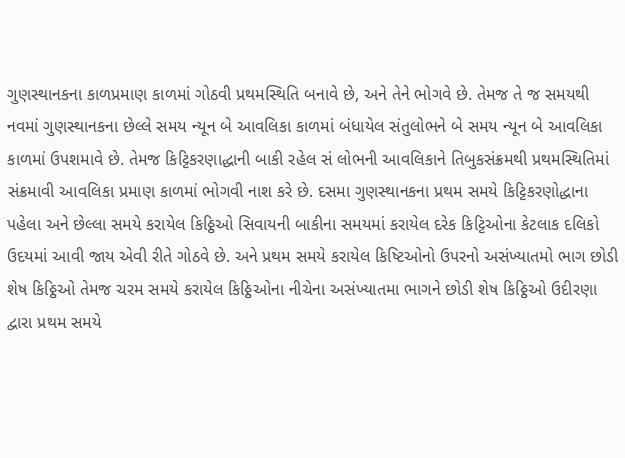ગુણસ્થાનકના કાળપ્રમાણ કાળમાં ગોઠવી પ્રથમસ્થિતિ બનાવે છે, અને તેને ભોગવે છે. તેમજ તે જ સમયથી નવમાં ગુણસ્થાનકના છેલ્લે સમય ન્યૂન બે આવલિકા કાળમાં બંધાયેલ સંતુલોભને બે સમય ન્યૂન બે આવલિકા કાળમાં ઉપશમાવે છે. તેમજ કિટ્ટિકરણાદ્ધાની બાકી રહેલ સં લોભની આવલિકાને તિબુકસંક્રમથી પ્રથમસ્થિતિમાં સંક્રમાવી આવલિકા પ્રમાણ કાળમાં ભોગવી નાશ કરે છે. દસમા ગુણસ્થાનકના પ્રથમ સમયે કિટ્ટિકરણોદ્ધાના પહેલા અને છેલ્લા સમયે કરાયેલ કિઠ્ઠિઓ સિવાયની બાકીના સમયમાં કરાયેલ દરેક કિટ્ટિઓના કેટલાક દલિકો ઉદયમાં આવી જાય એવી રીતે ગોઠવે છે. અને પ્રથમ સમયે કરાયેલ કિષ્ટિઓનો ઉપરનો અસંખ્યાતમો ભાગ છોડી શેષ કિઠ્ઠિઓ તેમજ ચરમ સમયે કરાયેલ કિઠ્ઠિઓના નીચેના અસંખ્યાતમા ભાગને છોડી શેષ કિઠ્ઠિઓ ઉદીરણા દ્વારા પ્રથમ સમયે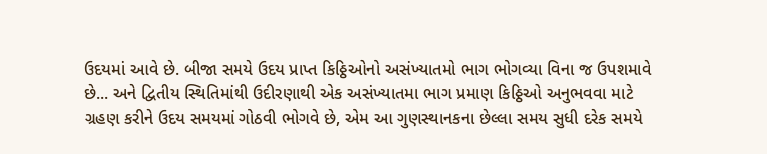ઉદયમાં આવે છે. બીજા સમયે ઉદય પ્રાપ્ત કિઠ્ઠિઓનો અસંખ્યાતમો ભાગ ભોગવ્યા વિના જ ઉપશમાવે છે... અને દ્વિતીય સ્થિતિમાંથી ઉદીરણાથી એક અસંખ્યાતમા ભાગ પ્રમાણ કિઠ્ઠિઓ અનુભવવા માટે ગ્રહણ કરીને ઉદય સમયમાં ગોઠવી ભોગવે છે, એમ આ ગુણસ્થાનકના છેલ્લા સમય સુધી દરેક સમયે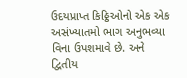ઉદયપ્રાપ્ત કિઠ્ઠિઓનો એક એક અસંખ્યાતમો ભાગ અનુભવ્યા વિના ઉપશમાવે છે. અને દ્વિતીય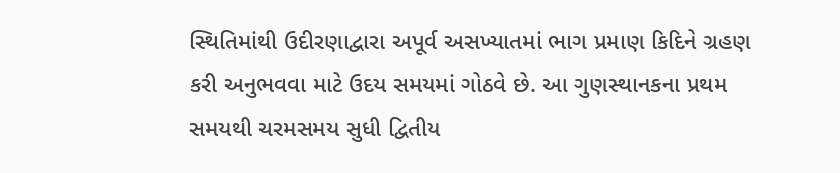સ્થિતિમાંથી ઉદીરણાદ્વારા અપૂર્વ અસખ્યાતમાં ભાગ પ્રમાણ કિદિને ગ્રહણ કરી અનુભવવા માટે ઉદય સમયમાં ગોઠવે છે. આ ગુણસ્થાનકના પ્રથમ સમયથી ચરમસમય સુધી દ્વિતીય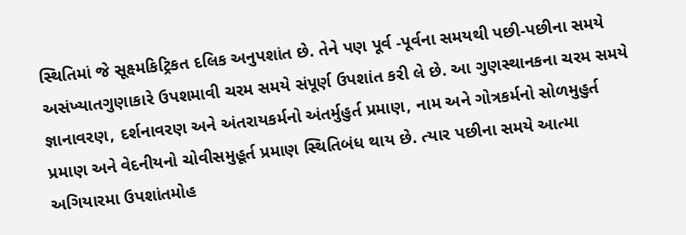સ્થિતિમાં જે સૂક્ષ્મકિટ્રિકત દલિક અનુપશાંત છે. તેને પણ પૂર્વ -પૂર્વના સમયથી પછી-પછીના સમયે અસંખ્યાતગુણાકારે ઉપશમાવી ચરમ સમયે સંપૂર્ણ ઉપશાંત કરી લે છે. આ ગુણસ્થાનકના ચરમ સમયે જ્ઞાનાવરણ, દર્શનાવરણ અને અંતરાયકર્મનો અંતર્મુહુર્ત પ્રમાણ, નામ અને ગોત્રકર્મનો સોળમુહુર્ત પ્રમાણ અને વેદનીયનો ચોવીસમુહૂર્ત પ્રમાણ સ્થિતિબંધ થાય છે. ત્યાર પછીના સમયે આત્મા અગિયારમા ઉપશાંતમોહ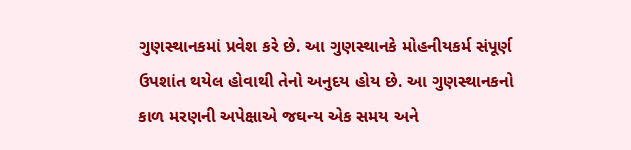ગુણસ્થાનકમાં પ્રવેશ કરે છે. આ ગુણસ્થાનકે મોહનીયકર્મ સંપૂર્ણ ઉપશાંત થયેલ હોવાથી તેનો અનુદય હોય છે. આ ગુણસ્થાનકનો કાળ મરણની અપેક્ષાએ જઘન્ય એક સમય અને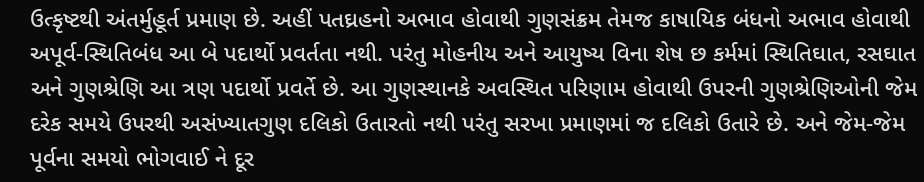ઉત્કૃષ્ટથી અંતર્મુહૂર્ત પ્રમાણ છે. અહીં પતઘ્રહનો અભાવ હોવાથી ગુણસંક્રમ તેમજ કાષાયિક બંધનો અભાવ હોવાથી અપૂર્વ-સ્થિતિબંધ આ બે પદાર્થો પ્રવર્તતા નથી. પરંતુ મોહનીય અને આયુષ્ય વિના શેષ છ કર્મમાં સ્થિતિઘાત, રસઘાત અને ગુણશ્રેણિ આ ત્રણ પદાર્થો પ્રવર્તે છે. આ ગુણસ્થાનકે અવસ્થિત પરિણામ હોવાથી ઉપરની ગુણશ્રેણિઓની જેમ દરેક સમયે ઉપરથી અસંખ્યાતગુણ દલિકો ઉતારતો નથી પરંતુ સરખા પ્રમાણમાં જ દલિકો ઉતારે છે. અને જેમ-જેમ પૂર્વના સમયો ભોગવાઈ ને દૂર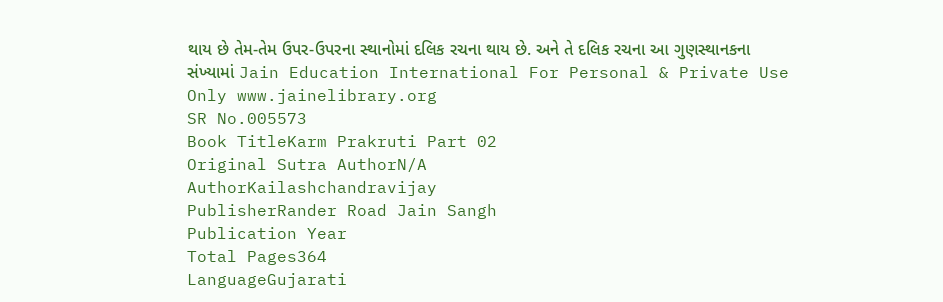થાય છે તેમ-તેમ ઉપર-ઉપરના સ્થાનોમાં દલિક રચના થાય છે. અને તે દલિક રચના આ ગુણસ્થાનકના સંખ્યામાં Jain Education International For Personal & Private Use Only www.jainelibrary.org
SR No.005573
Book TitleKarm Prakruti Part 02
Original Sutra AuthorN/A
AuthorKailashchandravijay
PublisherRander Road Jain Sangh
Publication Year
Total Pages364
LanguageGujarati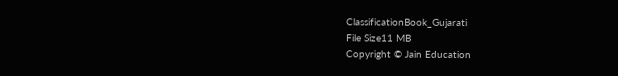ClassificationBook_Gujarati
File Size11 MB
Copyright © Jain Education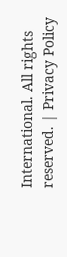International. All rights reserved. | Privacy Policy